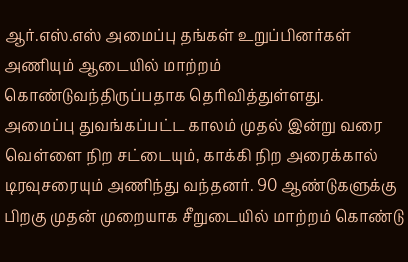ஆர்.எஸ்.எஸ் அமைப்பு தங்கள் உறுப்பினர்கள் அணியும் ஆடையில் மாற்றம் கொண்டுவந்திருப்பதாக தெரிவித்துள்ளது.
அமைப்பு துவங்கப்பட்ட காலம் முதல் இன்று வரை வெள்ளை நிற சட்டையும், காக்கி நிற அரைக்கால் டிரவுசரையும் அணிந்து வந்தனர். 90 ஆண்டுகளுக்கு பிறகு முதன் முறையாக சீறுடையில் மாற்றம் கொண்டு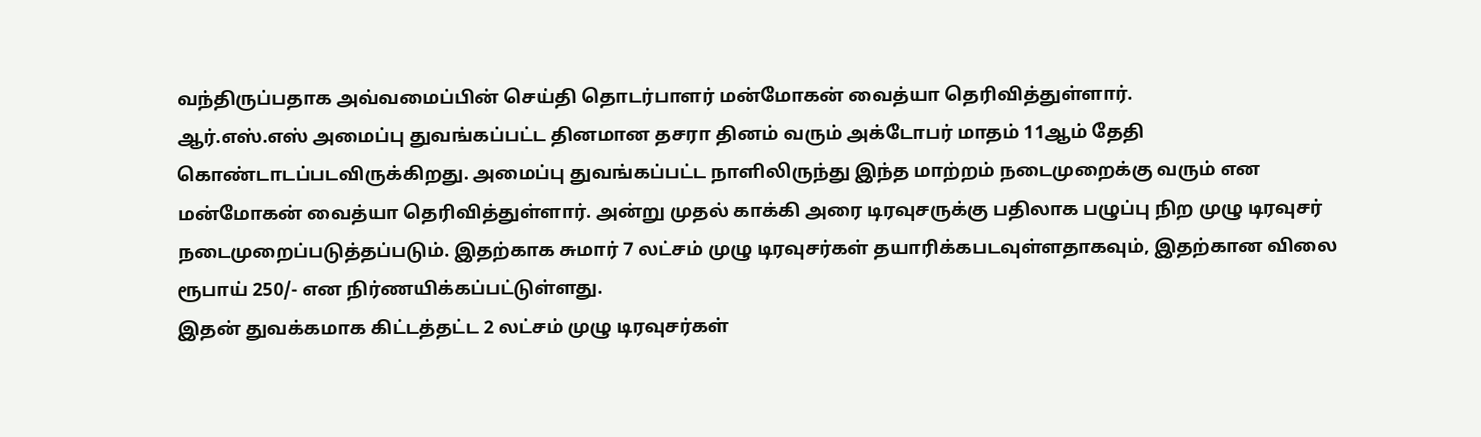வந்திருப்பதாக அவ்வமைப்பின் செய்தி தொடர்பாளர் மன்மோகன் வைத்யா தெரிவித்துள்ளார்.
ஆர்.எஸ்.எஸ் அமைப்பு துவங்கப்பட்ட தினமான தசரா தினம் வரும் அக்டோபர் மாதம் 11ஆம் தேதி கொண்டாடப்படவிருக்கிறது. அமைப்பு துவங்கப்பட்ட நாளிலிருந்து இந்த மாற்றம் நடைமுறைக்கு வரும் என மன்மோகன் வைத்யா தெரிவித்துள்ளார். அன்று முதல் காக்கி அரை டிரவுசருக்கு பதிலாக பழுப்பு நிற முழு டிரவுசர் நடைமுறைப்படுத்தப்படும். இதற்காக சுமார் 7 லட்சம் முழு டிரவுசர்கள் தயாரிக்கபடவுள்ளதாகவும், இதற்கான விலை ரூபாய் 250/- என நிர்ணயிக்கப்பட்டுள்ளது.
இதன் துவக்கமாக கிட்டத்தட்ட 2 லட்சம் முழு டிரவுசர்கள்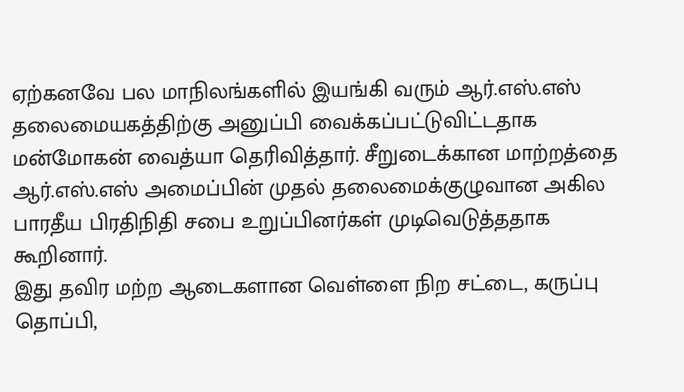ஏற்கனவே பல மாநிலங்களில் இயங்கி வரும் ஆர்.எஸ்.எஸ் தலைமையகத்திற்கு அனுப்பி வைக்கப்பட்டுவிட்டதாக மன்மோகன் வைத்யா தெரிவித்தார். சீறுடைக்கான மாற்றத்தை ஆர்.எஸ்.எஸ் அமைப்பின் முதல் தலைமைக்குழுவான அகில பாரதீய பிரதிநிதி சபை உறுப்பினர்கள் முடிவெடுத்ததாக கூறினார்.
இது தவிர மற்ற ஆடைகளான வெள்ளை நிற சட்டை, கருப்பு தொப்பி,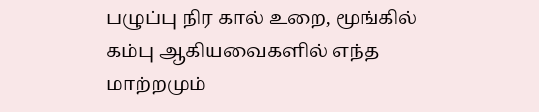பழுப்பு நிர கால் உறை, மூங்கில் கம்பு ஆகியவைகளில் எந்த மாற்றமும்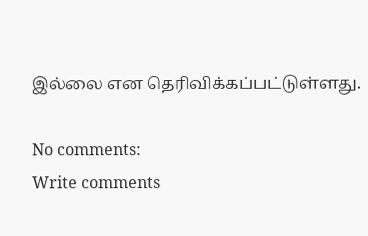இல்லை என தெரிவிக்கப்பட்டுள்ளது.

No comments:
Write comments